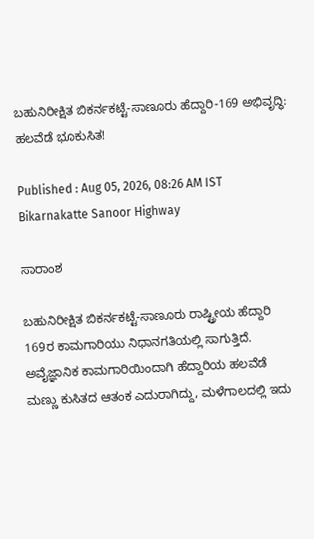ಬಹುನಿರೀಕ್ಷಿತ ಬಿಕರ್ನಕಟ್ಟೆ-ಸಾಣೂರು ಹೆದ್ದಾರಿ-169 ಅಭಿವೃದ್ಧಿ: ಹಲವೆಡೆ ಭೂಕುಸಿತ!

Published : Aug 05, 2026, 08:26 AM IST
Bikarnakatte Sanoor Highway

ಸಾರಾಂಶ

ಬಹುನಿರೀಕ್ಷಿತ ಬಿಕರ್ನಕಟ್ಟೆ-ಸಾಣೂರು ರಾಷ್ಟ್ರೀಯ ಹೆದ್ದಾರಿ 169ರ ಕಾಮಗಾರಿಯು ನಿಧಾನಗತಿಯಲ್ಲಿ ಸಾಗುತ್ತಿದೆ. ಅವೈಜ್ಞಾನಿಕ ಕಾಮಗಾರಿಯಿಂದಾಗಿ ಹೆದ್ದಾರಿಯ ಹಲವೆಡೆ ಮಣ್ಣು ಕುಸಿತದ ಆತಂಕ ಎದುರಾಗಿದ್ದು, ಮಳೆಗಾಲದಲ್ಲಿ ಇದು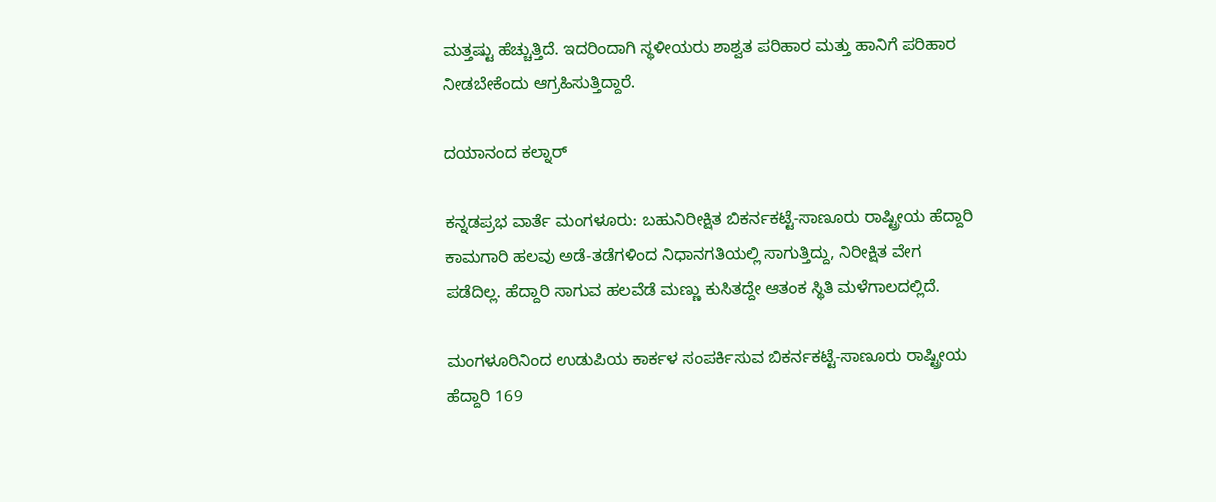ಮತ್ತಷ್ಟು ಹೆಚ್ಚುತ್ತಿದೆ. ಇದರಿಂದಾಗಿ ಸ್ಥಳೀಯರು ಶಾಶ್ವತ ಪರಿಹಾರ ಮತ್ತು ಹಾನಿಗೆ ಪರಿಹಾರ ನೀಡಬೇಕೆಂದು ಆಗ್ರಹಿಸುತ್ತಿದ್ದಾರೆ.

ದಯಾನಂದ ಕಲ್ನಾರ್‌

ಕನ್ನಡಪ್ರಭ ವಾರ್ತೆ ಮಂಗಳೂರು: ಬಹುನಿರೀಕ್ಷಿತ ಬಿಕರ್ನಕಟ್ಟೆ-ಸಾಣೂರು ರಾಷ್ಟ್ರೀಯ ಹೆದ್ದಾರಿ ಕಾಮಗಾರಿ ಹಲವು ಅಡೆ-ತಡೆಗಳಿಂದ ನಿಧಾನಗತಿಯಲ್ಲಿ ಸಾಗುತ್ತಿದ್ದು, ನಿರೀಕ್ಷಿತ ವೇಗ ಪಡೆದಿಲ್ಲ. ಹೆದ್ದಾರಿ ಸಾಗುವ ಹಲವೆಡೆ ಮಣ್ಣು ಕುಸಿತದ್ದೇ ಆತಂಕ ಸ್ಥಿತಿ ಮಳೆಗಾಲದಲ್ಲಿದೆ.

ಮಂಗಳೂರಿನಿಂದ ಉಡುಪಿಯ ಕಾರ್ಕಳ ಸಂಪರ್ಕಿಸುವ ಬಿಕರ್ನಕಟ್ಟೆ-ಸಾಣೂರು ರಾಷ್ಟ್ರೀಯ ಹೆದ್ದಾರಿ 169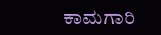ಕಾಮಗಾರಿ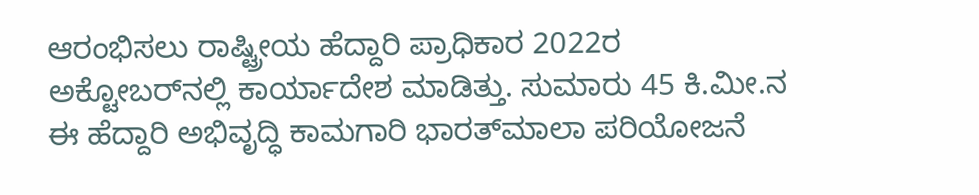ಆರಂಭಿಸಲು ರಾಷ್ಟ್ರೀಯ ಹೆದ್ದಾರಿ ಪ್ರಾಧಿಕಾರ 2022ರ ಅಕ್ಟೋಬರ್‌ನಲ್ಲಿ ಕಾರ್ಯಾದೇಶ ಮಾಡಿತ್ತು. ಸುಮಾರು 45 ಕಿ.ಮೀ.ನ ಈ ಹೆದ್ದಾರಿ ಅಭಿವೃದ್ಧಿ ಕಾಮಗಾರಿ ಭಾರತ್‌ಮಾಲಾ ಪರಿಯೋಜನೆ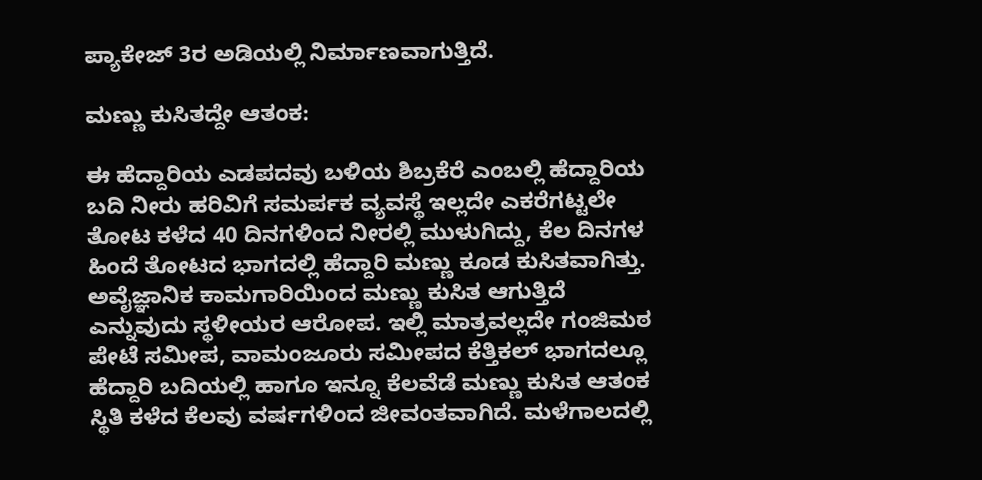ಪ್ಯಾಕೇಜ್‌ 3ರ ಅಡಿಯಲ್ಲಿ ನಿರ್ಮಾಣವಾಗುತ್ತಿದೆ.

ಮಣ್ಣು ಕುಸಿತದ್ದೇ ಆತಂಕ:

ಈ ಹೆದ್ದಾರಿಯ ಎಡಪದವು ಬಳಿಯ ಶಿಬ್ರಕೆರೆ ಎಂಬಲ್ಲಿ ಹೆದ್ದಾರಿಯ ಬದಿ ನೀರು ಹರಿವಿಗೆ ಸಮರ್ಪಕ ವ್ಯವಸ್ಥೆ ಇಲ್ಲದೇ ಎಕರೆಗಟ್ಟಲೇ ತೋಟ ಕಳೆದ 40 ದಿನಗಳಿಂದ ನೀರಲ್ಲಿ ಮುಳುಗಿದ್ದು, ಕೆಲ ದಿನಗಳ ಹಿಂದೆ ತೋಟದ ಭಾಗದಲ್ಲಿ ಹೆದ್ದಾರಿ ಮಣ್ಣು ಕೂಡ ಕುಸಿತವಾಗಿತ್ತು. ಅವೈಜ್ಞಾನಿಕ ಕಾಮಗಾರಿಯಿಂದ ಮಣ್ಣು ಕುಸಿತ ಆಗುತ್ತಿದೆ ಎನ್ನುವುದು ಸ್ಥಳೀಯರ ಆರೋಪ. ಇಲ್ಲಿ ಮಾತ್ರವಲ್ಲದೇ ಗಂಜಿಮಠ ಪೇಟೆ ಸಮೀಪ, ವಾಮಂಜೂರು ಸಮೀಪದ ಕೆತ್ತಿಕಲ್‌ ಭಾಗದಲ್ಲೂ ಹೆದ್ದಾರಿ ಬದಿಯಲ್ಲಿ ಹಾಗೂ ಇನ್ನೂ ಕೆಲವೆಡೆ ಮಣ್ಣು ಕುಸಿತ ಆತಂಕ ಸ್ಥಿತಿ ಕಳೆದ ಕೆಲವು ವರ್ಷಗಳಿಂದ ಜೀವಂತವಾಗಿದೆ. ಮಳೆಗಾಲದಲ್ಲಿ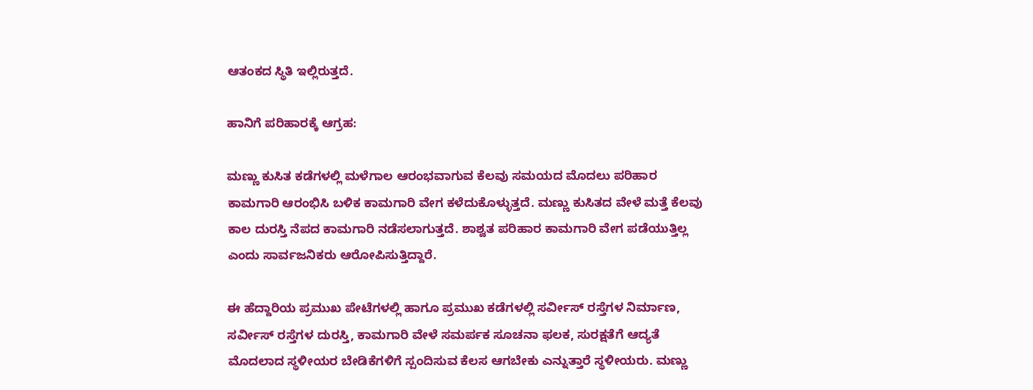ಆತಂಕದ ಸ್ಥಿತಿ ಇಲ್ಲಿರುತ್ತದೆ.

ಹಾನಿಗೆ ಪರಿಹಾರಕ್ಕೆ ಆಗ್ರಹ:

ಮಣ್ಣು ಕುಸಿತ ಕಡೆಗಳಲ್ಲಿ ಮಳೆಗಾಲ ಆರಂಭವಾಗುವ ಕೆಲವು ಸಮಯದ ಮೊದಲು ಪರಿಹಾರ ಕಾಮಗಾರಿ ಆರಂಭಿಸಿ ಬಳಿಕ ಕಾಮಗಾರಿ ವೇಗ ಕಳೆದುಕೊಳ್ಳುತ್ತದೆ. ಮಣ್ಣು ಕುಸಿತದ ವೇಳೆ ಮತ್ತೆ ಕೆಲವು ಕಾಲ ದುರಸ್ತಿ ನೆಪದ ಕಾಮಗಾರಿ ನಡೆಸಲಾಗುತ್ತದೆ. ಶಾಶ್ವತ ಪರಿಹಾರ ಕಾಮಗಾರಿ ವೇಗ ಪಡೆಯುತ್ತಿಲ್ಲ ಎಂದು ಸಾರ್ವಜನಿಕರು ಆರೋಪಿಸುತ್ತಿದ್ದಾರೆ.

ಈ ಹೆದ್ದಾರಿಯ ಪ್ರಮುಖ ಪೇಟೆಗಳಲ್ಲಿ ಹಾಗೂ ಪ್ರಮುಖ ಕಡೆಗಳಲ್ಲಿ ಸರ್ವೀಸ್‌ ರಸ್ತೆಗಳ ನಿರ್ಮಾಣ, ಸರ್ವೀಸ್‌ ರಸ್ತೆಗಳ ದುರಸ್ತಿ, ಕಾಮಗಾರಿ ವೇಳೆ ಸಮರ್ಪಕ ಸೂಚನಾ ಫಲಕ, ಸುರಕ್ಷತೆಗೆ ಆದ್ಯತೆ ಮೊದಲಾದ ಸ್ಥಳೀಯರ ಬೇಡಿಕೆಗಳಿಗೆ ಸ್ಪಂದಿಸುವ ಕೆಲಸ ಆಗಬೇಕು ಎನ್ನುತ್ತಾರೆ ಸ್ಥಳೀಯರು. ಮಣ್ಣು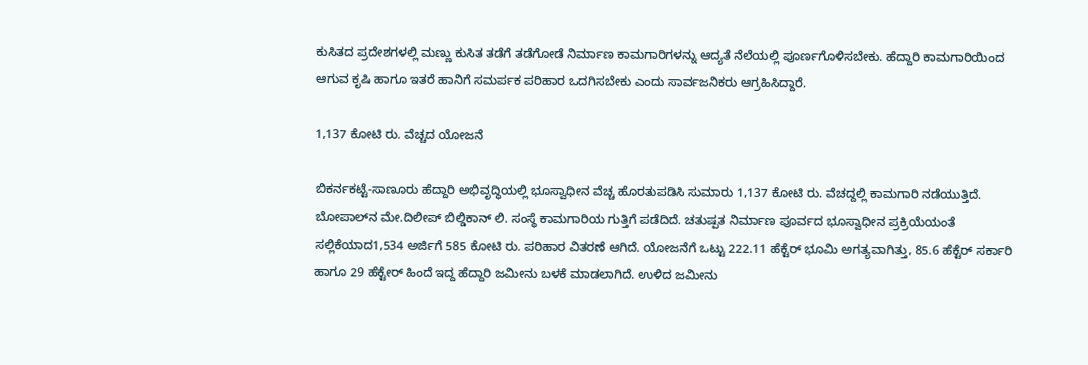ಕುಸಿತದ ಪ್ರದೇಶಗಳಲ್ಲಿ ಮಣ್ಣು ಕುಸಿತ ತಡೆಗೆ ತಡೆಗೋಡೆ ನಿರ್ಮಾಣ ಕಾಮಗಾರಿಗಳನ್ನು ಆದ್ಯತೆ ನೆಲೆಯಲ್ಲಿ ಪೂರ್ಣಗೊಳಿಸಬೇಕು. ಹೆದ್ದಾರಿ ಕಾಮಗಾರಿಯಿಂದ ಆಗುವ ಕೃಷಿ ಹಾಗೂ ಇತರೆ ಹಾನಿಗೆ ಸಮರ್ಪಕ ಪರಿಹಾರ ಒದಗಿಸಬೇಕು ಎಂದು ಸಾರ್ವಜನಿಕರು ಆಗ್ರಹಿಸಿದ್ದಾರೆ.

1,137 ಕೋಟಿ ರು. ವೆಚ್ಚದ ಯೋಜನೆ

ಬಿಕರ್ನಕಟ್ಟೆ-ಸಾಣೂರು ಹೆದ್ದಾರಿ ಅಭಿವೃದ್ಧಿಯಲ್ಲಿ ಭೂಸ್ವಾಧೀನ ವೆಚ್ಚ ಹೊರತುಪಡಿಸಿ ಸುಮಾರು 1,137 ಕೋಟಿ ರು. ವೆಚದ್ದಲ್ಲಿ ಕಾಮಗಾರಿ ನಡೆಯುತ್ತಿದೆ. ಬೋಪಾಲ್‌ನ ಮೇ.ದಿಲೀಪ್‌ ಬಿಲ್ಡಿಕಾನ್‌ ಲಿ. ಸಂಸ್ಥೆ ಕಾಮಗಾರಿಯ ಗುತ್ತಿಗೆ ಪಡೆದಿದೆ. ಚತುಷ್ಪತ ನಿರ್ಮಾಣ ಪೂರ್ವದ ಭೂಸ್ವಾಧೀನ ಪ್ರಕ್ರಿಯೆಯಂತೆ ಸಲ್ಲಿಕೆಯಾದ1,534 ಅರ್ಜಿಗೆ 585 ಕೋಟಿ ರು. ಪರಿಹಾರ ವಿತರಣೆ ಆಗಿದೆ. ಯೋಜನೆಗೆ ಒಟ್ಟು 222.11 ಹೆಕ್ಟೆರ್‌ ಭೂಮಿ ಅಗತ್ಯವಾಗಿತ್ತು, 85.6 ಹೆಕ್ಟೆರ್‌ ಸರ್ಕಾರಿ ಹಾಗೂ 29 ಹೆಕ್ಟೇರ್‌ ಹಿಂದೆ ಇದ್ದ ಹೆದ್ದಾರಿ ಜಮೀನು ಬಳಕೆ ಮಾಡಲಾಗಿದೆ. ಉಳಿದ ಜಮೀನು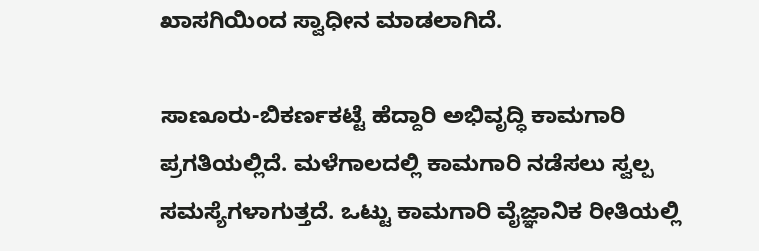ಖಾಸಗಿಯಿಂದ ಸ್ವಾಧೀನ ಮಾಡಲಾಗಿದೆ.

ಸಾಣೂರು-ಬಿಕರ್ಣಕಟ್ಟೆ ಹೆದ್ದಾರಿ ಅಭಿವೃದ್ಧಿ ಕಾಮಗಾರಿ ಪ್ರಗತಿಯಲ್ಲಿದೆ. ಮಳೆಗಾಲದಲ್ಲಿ ಕಾಮಗಾರಿ ನಡೆಸಲು ಸ್ವಲ್ಪ ಸಮಸ್ಯೆಗಳಾಗುತ್ತದೆ. ಒಟ್ಟು ಕಾಮಗಾರಿ ವೈಜ್ಞಾನಿಕ ರೀತಿಯಲ್ಲಿ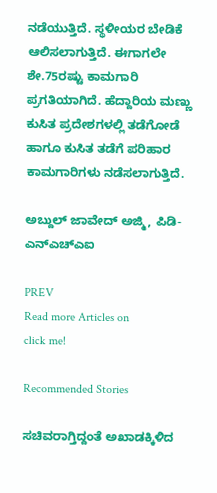ನಡೆಯುತ್ತಿದೆ. ಸ್ಥಳೀಯರ ಬೇಡಿಕೆ ಆಲಿಸಲಾಗುತ್ತಿದೆ. ಈಗಾಗಲೇ ಶೇ.75ರಷ್ಟು ಕಾಮಗಾರಿ ಪ್ರಗತಿಯಾಗಿದೆ. ಹೆದ್ದಾರಿಯ ಮಣ್ಣು ಕುಸಿತ ಪ್ರದೇಶಗಳಲ್ಲಿ ತಡೆಗೋಡೆ ಹಾಗೂ ಕುಸಿತ ತಡೆಗೆ ಪರಿಹಾರ ಕಾಮಗಾರಿಗಳು ನಡೆಸಲಾಗುತ್ತಿದೆ.

ಅಬ್ದುಲ್‌ ಜಾವೇದ್‌ ಅಜ್ಮಿ, ಪಿಡಿ-ಎನ್‌ಎಚ್‌ಎಐ

PREV
Read more Articles on
click me!

Recommended Stories

ಸಚಿವರಾಗ್ತಿದ್ದಂತೆ ಅಖಾಡಕ್ಕಿಳಿದ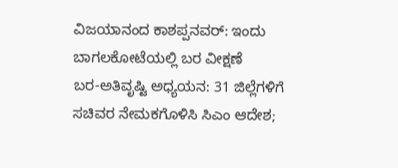ವಿಜಯಾನಂದ ಕಾಶಪ್ಪನವರ್: ಇಂದು ಬಾಗಲಕೋಟೆಯಲ್ಲಿ ಬರ ವೀಕ್ಷಣೆ
ಬರ-ಅತಿವೃಷ್ಟಿ ಅಧ್ಯಯನ: 31 ಜಿಲ್ಲೆಗಳಿಗೆ ಸಚಿವರ ನೇಮಕಗೊಳಿಸಿ ಸಿಎಂ ಆದೇಶ;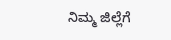ನಿಮ್ಮ ಜಿಲ್ಲೆಗೆ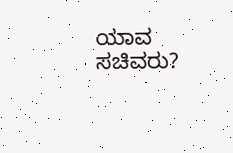ಯಾವ ಸಚಿವರು?